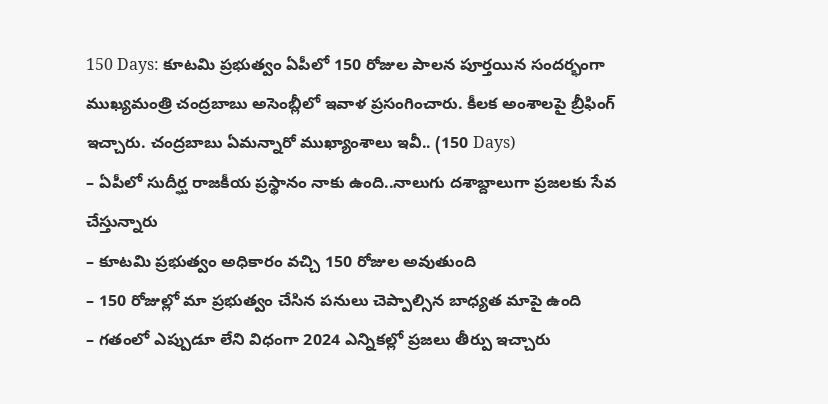150 Days: కూటమి ప్రభుత్వం ఏపీలో 150 రోజుల పాలన పూర్తయిన సందర్భంగా ముఖ్యమంత్రి చంద్రబాబు అసెంబ్లీలో ఇవాళ ప్రసంగించారు. కీలక అంశాలపై బ్రీఫింగ్ ఇచ్చారు. చంద్రబాబు ఏమన్నారో ముఖ్యాంశాలు ఇవీ.. (150 Days)
– ఏపీలో సుదీర్ఘ రాజకీయ ప్రస్థానం నాకు ఉంది..నాలుగు దశాబ్దాలుగా ప్రజలకు సేవ చేస్తున్నారు
– కూటమి ప్రభుత్వం అధికారం వచ్చి 150 రోజుల అవుతుంది
– 150 రోజుల్లో మా ప్రభుత్వం చేసిన పనులు చెప్పాల్సిన బాధ్యత మాపై ఉంది
– గతంలో ఎప్పుడూ లేని విధంగా 2024 ఎన్నికల్లో ప్రజలు తీర్పు ఇచ్చారు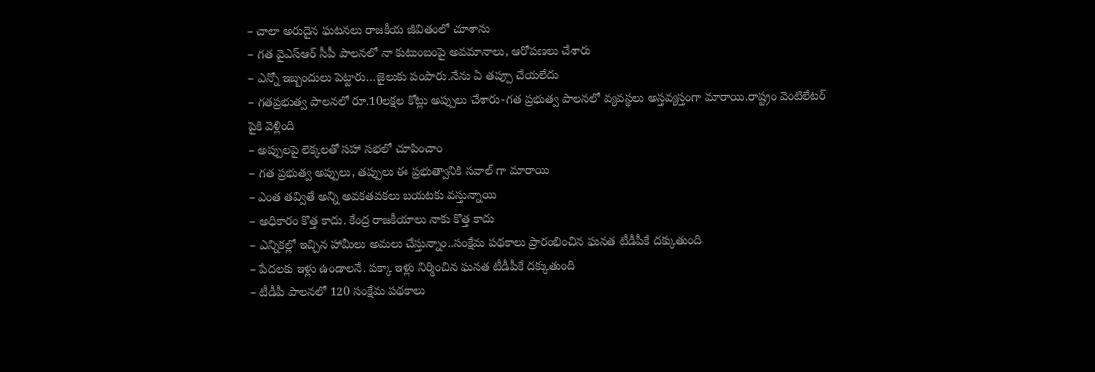– చాలా అరుదైన ఘటనలు రాజకీయ జీవితంలో చూశాను
– గత వైఎస్ఆర్ సీపీ పాలనలో నా కుటుంబంపై అవమానాలు, ఆరోపణలు చేశారు
– ఎన్నో ఇబ్బందులు పెట్టారు…జైలుకు పంపారు.నేను ఏ తప్పూ చేయలేదు
– గతప్రభుత్వ పాలనలో రూ.10లక్షల కోట్లు అప్పులు చేశారు-గత ప్రభుత్వ పాలనలో వ్యవస్థలు అస్తవ్యస్తంగా మారాయి.రాష్ట్రం వెంటిలేటర్ పైకి వెళ్లింది
– అప్పులపై లెక్కలతో సహా సభలో చూపించాం
– గత ప్రభుత్వ అప్పులు, తప్పులు ఈ ప్రభుత్వానికి సవాల్ గా మారాయి
– ఎంత తవ్వితే అన్ని అవకతవకలు బయటకు వస్తున్నాయి
– అధికారం కొత్త కాదు. కేంద్ర రాజకీయాలు నాకు కొత్త కాదు
– ఎన్నికల్లో ఇచ్చిన హామీలు అమలు చేస్తున్నాం..సంక్షేమ పథకాలు ప్రారంభించిన ఘనత టీడీపీకే దక్కుతుంది
– పేదలకు ఇళ్లు ఉండాలనే. పక్కా ఇళ్లు నిర్మించిన ఘనత టీడీపీకే దక్కుతుంది
– టీడీపీ పాలనలో 120 సంక్షేమ పథకాలు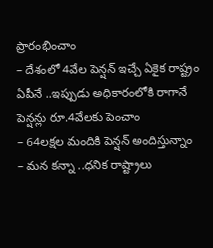ప్రారంభించాం
– దేశంలో 4వేల పెన్షన్ ఇచ్చే ఏకైక రాష్ట్రం ఏపీనే ..ఇప్పుడు అధికారంలోకి రాగానే పెన్షన్లు రూ.4వేలకు పెంచాం
– 64లక్షల మందికి పెన్షన్ అందిస్తున్నాం
– మన కన్నా ..ధనిక రాష్ట్రాలు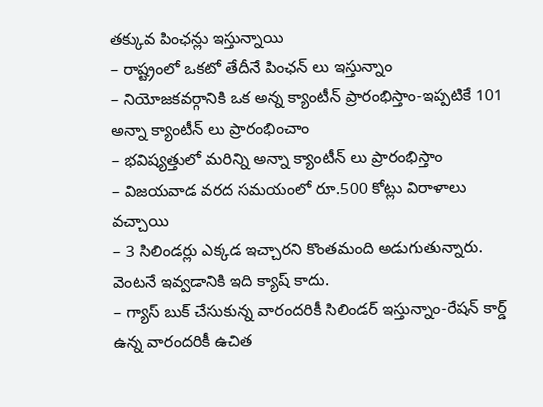తక్కువ పింఛన్లు ఇస్తున్నాయి
– రాష్ట్రంలో ఒకటో తేదీనే పింఛన్ లు ఇస్తున్నాం
– నియోజకవర్గానికి ఒక అన్న క్యాంటీన్ ప్రారంభిస్తాం-ఇప్పటికే 101 అన్నా క్యాంటీన్ లు ప్రారంభించాం
– భవిష్యత్తులో మరిన్ని అన్నా క్యాంటీన్ లు ప్రారంభిస్తాం
– విజయవాడ వరద సమయంలో రూ.500 కోట్లు విరాళాలు వచ్చాయి
– 3 సిలిండర్లు ఎక్కడ ఇచ్చారని కొంతమంది అడుగుతున్నారు. వెంటనే ఇవ్వడానికి ఇది క్యాష్ కాదు.
– గ్యాస్ బుక్ చేసుకున్న వారందరికీ సిలిండర్ ఇస్తున్నాం-రేషన్ కార్డ్ ఉన్న వారందరికీ ఉచిత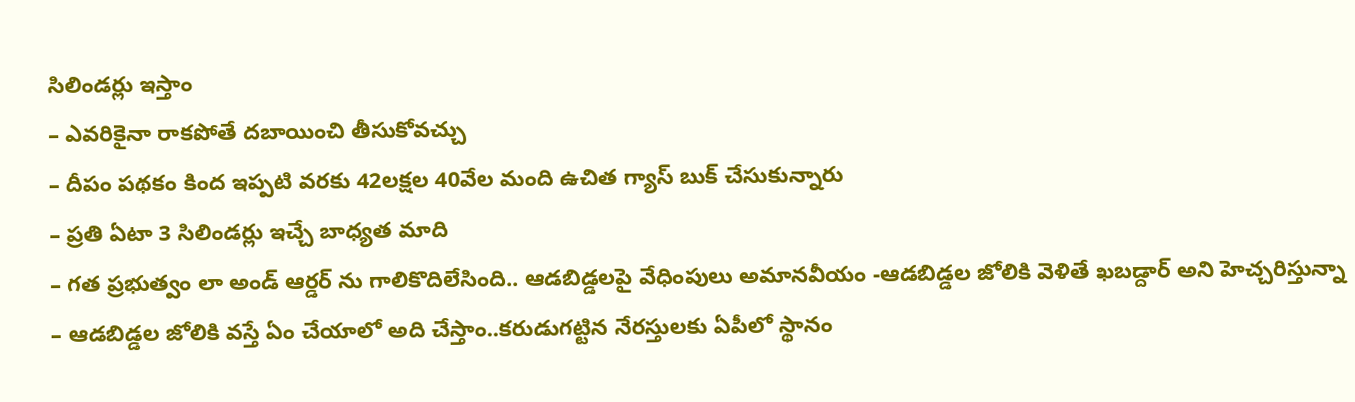సిలిండర్లు ఇస్తాం
– ఎవరికైనా రాకపోతే దబాయించి తీసుకోవచ్చు
– దీపం పథకం కింద ఇప్పటి వరకు 42లక్షల 40వేల మంది ఉచిత గ్యాస్ బుక్ చేసుకున్నారు
– ప్రతి ఏటా 3 సిలిండర్లు ఇచ్చే బాధ్యత మాది
– గత ప్రభుత్వం లా అండ్ ఆర్డర్ ను గాలికొదిలేసింది.. ఆడబిడ్డలపై వేధింపులు అమానవీయం -ఆడబిడ్డల జోలికి వెళితే ఖబడ్దార్ అని హెచ్చరిస్తున్నా
– ఆడబిడ్డల జోలికి వస్తే ఏం చేయాలో అది చేస్తాం..కరుడుగట్టిన నేరస్తులకు ఏపీలో స్థానం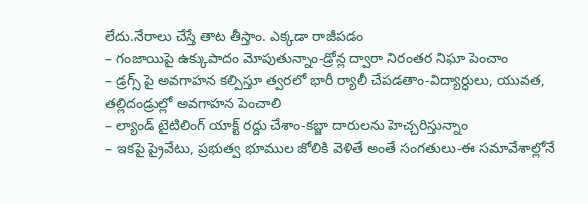లేదు.నేరాలు చేస్తే తాట తీస్తాం. ఎక్కడా రాజీపడం
– గంజాయిపై ఉక్కుపాదం మోపుతున్నాం-డ్రోన్ల ద్వారా నిరంతర నిఘా పెంచాం
– డ్రగ్స్ పై అవగాహన కల్పిస్తూ త్వరలో భారీ ర్యాలీ చేపడతాం-విద్యార్ధులు, యువత, తల్లిదండ్రుల్లో అవగాహన పెంచాలి
– ల్యాండ్ టైటిలింగ్ యాక్ట్ రద్దు చేశాం-కబ్జా దారులను హెచ్చరిస్తున్నాం
– ఇకపై ప్రైవేటు, ప్రభుత్వ భూముల జోలికి వెళితే అంతే సంగతులు-ఈ సమావేశాల్లోనే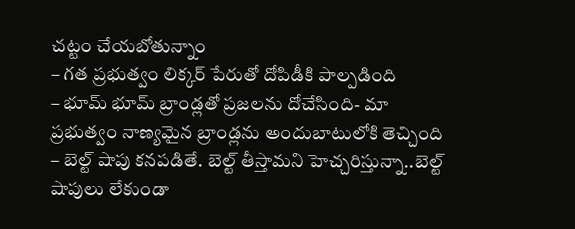చట్టం చేయబోతున్నాం
– గత ప్రభుత్వం లిక్కర్ పేరుతో దోపిడీకి పాల్పడింది
– భూమ్ భూమ్ బ్రాండ్లతో ప్రజలను దోచేసింది- మా ప్రభుత్వం నాణ్యమైన బ్రాండ్లను అందుబాటులోకి తెచ్చింది
– బెల్ట్ షాపు కనపడితే. బెల్ట్ తీస్తామని హెచ్చరిస్తున్నా..బెల్ట్ షాపులు లేకుండా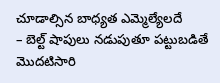చూడాల్సిన బాధ్యత ఎమ్మెల్యేలదే
– బెల్ట్ షాపులు నడుపుతూ పట్టుబడితే మొదటిసారి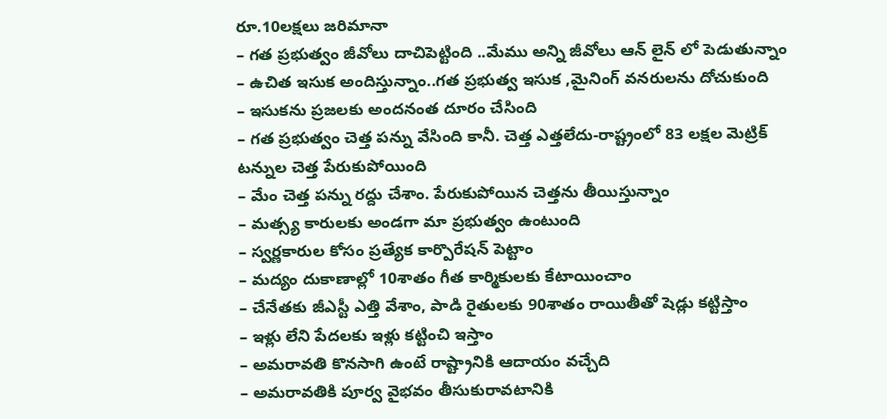రూ.10లక్షలు జరిమానా
– గత ప్రభుత్వం జీవోలు దాచిపెట్టింది ..మేము అన్ని జీవోలు ఆన్ లైన్ లో పెడుతున్నాం
– ఉచిత ఇసుక అందిస్తున్నాం..గత ప్రభుత్వ ఇసుక ,మైనింగ్ వనరులను దోచుకుంది
– ఇసుకను ప్రజలకు అందనంత దూరం చేసింది
– గత ప్రభుత్వం చెత్త పన్ను వేసింది కానీ. చెత్త ఎత్తలేదు-రాష్ట్రంలో 83 లక్షల మెట్రిక్ టన్నుల చెత్త పేరుకుపోయింది
– మేం చెత్త పన్ను రద్దు చేశాం. పేరుకుపోయిన చెత్తను తీయిస్తున్నాం
– మత్స్య కారులకు అండగా మా ప్రభుత్వం ఉంటుంది
– స్వర్ణకారుల కోసం ప్రత్యేక కార్పొరేషన్ పెట్టాం
– మద్యం దుకాణాల్లో 10శాతం గీత కార్మికులకు కేటాయించాం
– చేనేతకు జీఎస్టీ ఎత్తి వేశాం, పాడి రైతులకు 90శాతం రాయితీతో షెడ్లు కట్టిస్తాం
– ఇళ్లు లేని పేదలకు ఇళ్లు కట్టించి ఇస్తాం
– అమరావతి కొనసాగి ఉంటే రాష్ట్రానికి ఆదాయం వచ్చేది
– అమరావతికి పూర్వ వైభవం తీసుకురావటానికి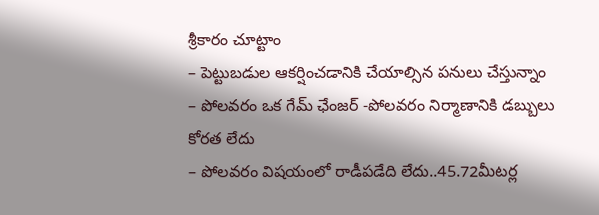శ్రీకారం చూట్టాం
– పెట్టుబడుల ఆకర్షించడానికి చేయాల్సిన పనులు చేస్తున్నాం
– పోలవరం ఒక గేమ్ ఛేంజర్ -పోలవరం నిర్మాణానికి డబ్బులు కోరత లేదు
– పోలవరం విషయంలో రాడీపడేది లేదు..45.72మీటర్ల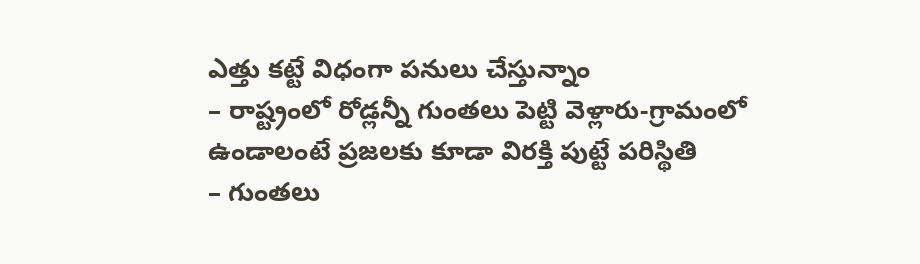ఎత్తు కట్టే విధంగా పనులు చేస్తున్నాం
– రాష్ట్రంలో రోడ్లన్నీ గుంతలు పెట్టి వెళ్లారు-గ్రామంలో ఉండాలంటే ప్రజలకు కూడా విరక్తి పుట్టే పరిస్థితి
– గుంతలు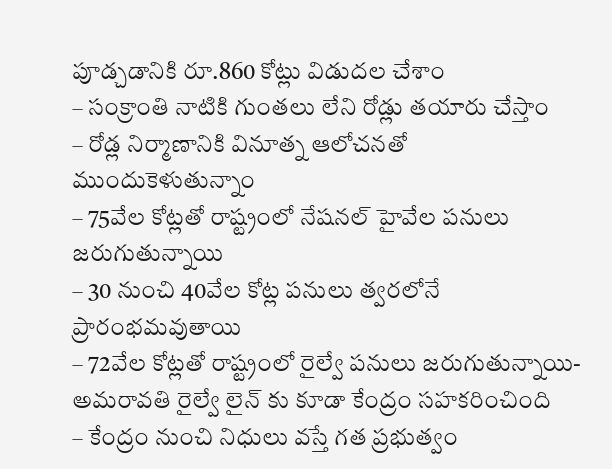పూడ్చడానికి రూ.860 కోట్లు విడుదల చేశాం
– సంక్రాంతి నాటికి గుంతలు లేని రోడ్లు తయారు చేస్తాం
– రోడ్ల నిర్మాణానికి వినూత్న ఆలోచనతో ముందుకెళుతున్నాం
– 75వేల కోట్లతో రాష్ట్రంలో నేషనల్ హైవేల పనులు జరుగుతున్నాయి
– 30 నుంచి 40వేల కోట్ల పనులు త్వరలోనే ప్రారంభమవుతాయి
– 72వేల కోట్లతో రాష్ట్రంలో రైల్వే పనులు జరుగుతున్నాయి-అమరావతి రైల్వే లైన్ కు కూడా కేంద్రం సహకరించింది
– కేంద్రం నుంచి నిధులు వస్తే గత ప్రభుత్వం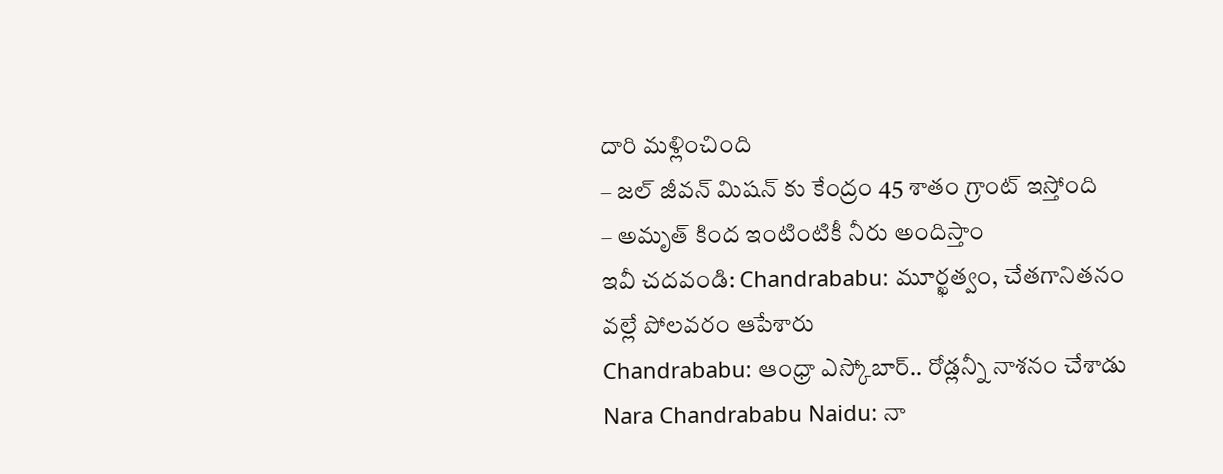దారి మళ్లించింది
– జల్ జీవన్ మిషన్ కు కేంద్రం 45 శాతం గ్రాంట్ ఇస్తోంది
– అమృత్ కింద ఇంటింటికీ నీరు అందిస్తాం
ఇవీ చదవండి: Chandrababu: మూర్ఖత్వం, చేతగానితనం వల్లే పోలవరం ఆపేశారు
Chandrababu: ఆంధ్రా ఎస్కోబార్.. రోడ్లన్నీ నాశనం చేశాడు
Nara Chandrababu Naidu: నా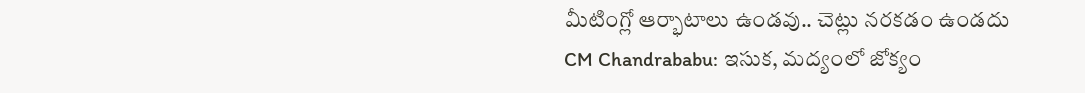మీటింగ్లో ఆర్భాటాలు ఉండవు.. చెట్లు నరకడం ఉండదు
CM Chandrababu: ఇసుక, మద్యంలో జోక్యం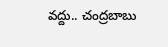వద్దు.. చంద్రబాబు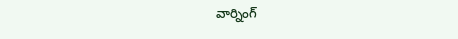వార్నింగ్